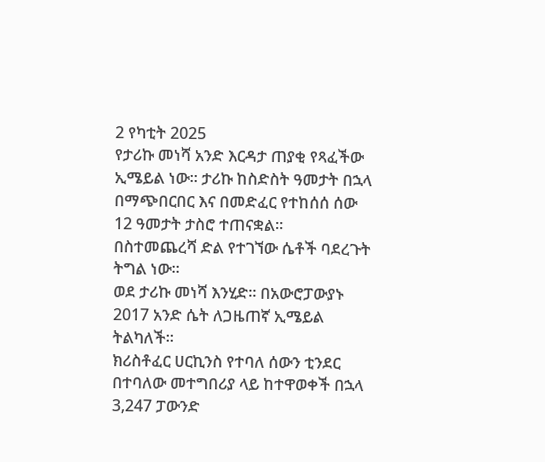2 የካቲት 2025
የታሪኩ መነሻ አንድ እርዳታ ጠያቂ የጻፈችው ኢሜይል ነው። ታሪኩ ከስድስት ዓመታት በኋላ በማጭበርበር እና በመድፈር የተከሰሰ ሰው 12 ዓመታት ታስሮ ተጠናቋል።
በስተመጨረሻ ድል የተገኘው ሴቶች ባደረጉት ትግል ነው።
ወደ ታሪኩ መነሻ እንሂድ። በአውሮፓውያኑ 2017 አንድ ሴት ለጋዜጠኛ ኢሜይል ትልካለች።
ክሪስቶፈር ሀርኪንስ የተባለ ሰውን ቲንደር በተባለው መተግበሪያ ላይ ከተዋወቀች በኋላ 3,247 ፓውንድ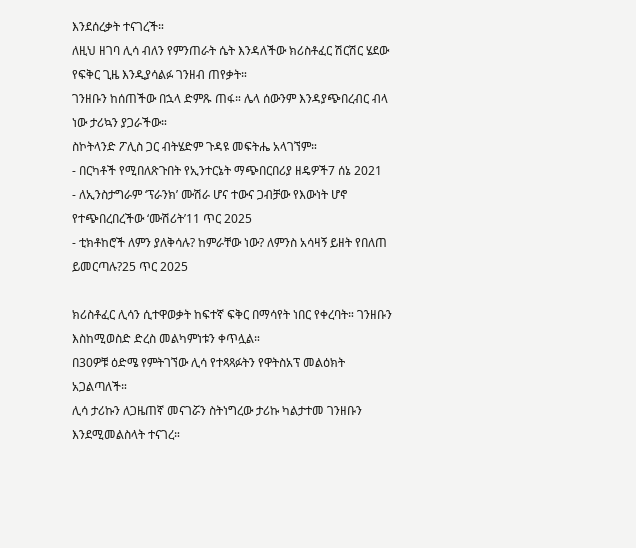እንደሰረቃት ተናገረች።
ለዚህ ዘገባ ሊሳ ብለን የምንጠራት ሴት እንዳለችው ክሪስቶፈር ሽርሽር ሄደው የፍቅር ጊዜ እንዲያሳልፉ ገንዘብ ጠየቃት።
ገንዘቡን ከሰጠችው በኋላ ድምጹ ጠፋ። ሌላ ሰውንም እንዳያጭበረብር ብላ ነው ታሪኳን ያጋራችው።
ስኮትላንድ ፖሊስ ጋር ብትሄድም ጉዳዩ መፍትሔ አላገኘም።
- በርካቶች የሚበለጽጉበት የኢንተርኔት ማጭበርበሪያ ዘዴዎች7 ሰኔ 2021
- ለኢንስታግራም ‘ፕራንክ’ ሙሽራ ሆና ተውና ጋብቻው የእውነት ሆኖ የተጭበረበረችው ‘ሙሽሪት’11 ጥር 2025
- ቲክቶከሮች ለምን ያለቅሳሉ? ከምራቸው ነው? ለምንስ አሳዛኝ ይዘት የበለጠ ይመርጣሉ?25 ጥር 2025

ክሪስቶፈር ሊሳን ሲተዋወቃት ከፍተኛ ፍቅር በማሳየት ነበር የቀረባት። ገንዘቡን እስከሚወስድ ድረስ መልካምነቱን ቀጥሏል።
በ30ዎቹ ዕድሜ የምትገኘው ሊሳ የተጻጻፉትን የዋትስአፕ መልዕክት አጋልጣለች።
ሊሳ ታሪኩን ለጋዜጠኛ መናገሯን ስትነግረው ታሪኩ ካልታተመ ገንዘቡን እንደሚመልስላት ተናገረ።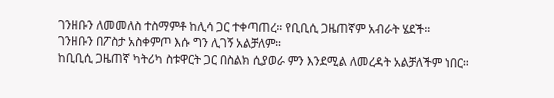ገንዘቡን ለመመለስ ተስማምቶ ከሊሳ ጋር ተቀጣጠረ። የቢቢሲ ጋዜጠኛም አብራት ሄደች።
ገንዘቡን በፖስታ አስቀምጦ እሱ ግን ሊገኝ አልቻለም።
ከቢቢሲ ጋዜጠኛ ካትሪካ ስቱዋርት ጋር በስልክ ሲያወራ ምን እንደሚል ለመረዳት አልቻለችም ነበር።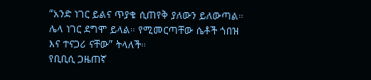“አንድ ነገር ይልና ጥያቄ ሲጠየቅ ያለውን ይለውጣል። ሌላ ነገር ደግሞ ይላል። የሚመርጣቸው ሴቶች ጎበዝ እና ተናጋሪ ናቸው” ትላለች።
የቢቢሲ ጋዜጠኛ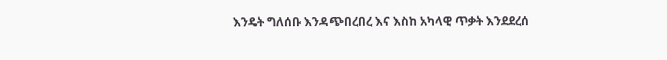እንዴት ግለሰቡ እንዳጭበረበረ እና እስከ አካላዊ ጥቃት እንደደረሰ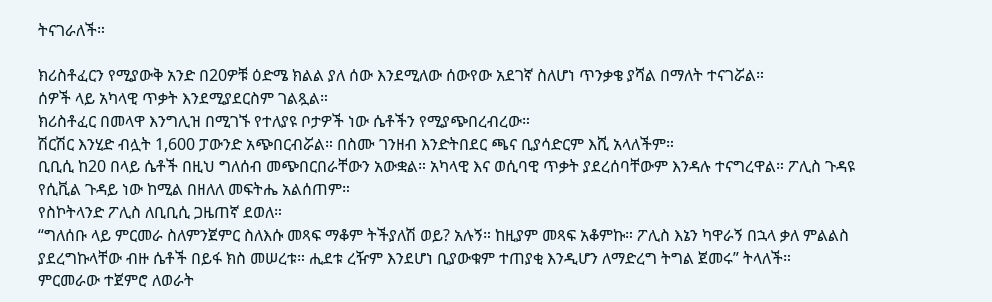ትናገራለች።

ክሪስቶፈርን የሚያውቅ አንድ በ20ዎቹ ዕድሜ ክልል ያለ ሰው እንደሚለው ሰውየው አደገኛ ስለሆነ ጥንቃቄ ያሻል በማለት ተናገሯል።
ሰዎች ላይ አካላዊ ጥቃት እንደሚያደርስም ገልጿል።
ክሪስቶፈር በመላዋ እንግሊዝ በሚገኙ የተለያዩ ቦታዎች ነው ሴቶችን የሚያጭበረብረው።
ሽርሽር እንሂድ ብሏት 1,600 ፓውንድ አጭበርብሯል። በስሙ ገንዘብ እንድትበደር ጫና ቢያሳድርም እሺ አላለችም።
ቢቢሲ ከ20 በላይ ሴቶች በዚህ ግለሰብ መጭበርበራቸውን አውቋል። አካላዊ እና ወሲባዊ ጥቃት ያደረሰባቸውም እንዳሉ ተናግረዋል። ፖሊስ ጉዳዩ የሲቪል ጉዳይ ነው ከሚል በዘለለ መፍትሔ አልሰጠም።
የስኮትላንድ ፖሊስ ለቢቢሲ ጋዜጠኛ ደወለ።
“ግለሰቡ ላይ ምርመራ ስለምንጀምር ስለእሱ መጻፍ ማቆም ትችያለሽ ወይ? አሉኝ። ከዚያም መጻፍ አቆምኩ። ፖሊስ እኔን ካዋራኝ በኋላ ቃለ ምልልስ ያደረግኩላቸው ብዙ ሴቶች በይፋ ክስ መሠረቱ። ሒደቱ ረዥም እንደሆነ ቢያውቁም ተጠያቂ እንዲሆን ለማድረግ ትግል ጀመሩ” ትላለች።
ምርመራው ተጀምሮ ለወራት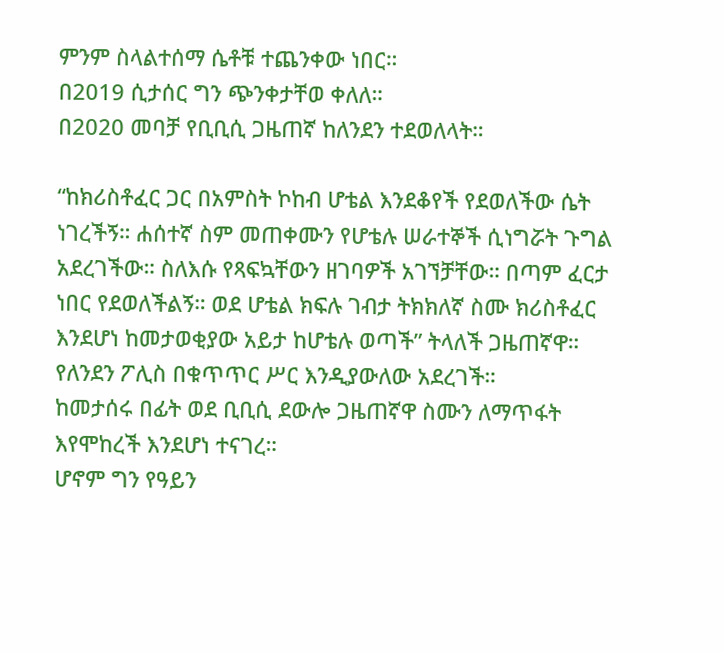ምንም ስላልተሰማ ሴቶቹ ተጨንቀው ነበር።
በ2019 ሲታሰር ግን ጭንቀታቸወ ቀለለ።
በ2020 መባቻ የቢቢሲ ጋዜጠኛ ከለንደን ተደወለላት።

“ከክሪስቶፈር ጋር በአምስት ኮከብ ሆቴል እንደቆየች የደወለችው ሴት ነገረችኝ። ሐሰተኛ ስም መጠቀሙን የሆቴሉ ሠራተኞች ሲነግሯት ጉግል አደረገችው። ስለእሱ የጻፍኳቸውን ዘገባዎች አገኘቻቸው። በጣም ፈርታ ነበር የደወለችልኝ። ወደ ሆቴል ክፍሉ ገብታ ትክክለኛ ስሙ ክሪስቶፈር እንደሆነ ከመታወቂያው አይታ ከሆቴሉ ወጣች” ትላለች ጋዜጠኛዋ።
የለንደን ፖሊስ በቁጥጥር ሥር እንዲያውለው አደረገች።
ከመታሰሩ በፊት ወደ ቢቢሲ ደውሎ ጋዜጠኛዋ ስሙን ለማጥፋት እየሞከረች እንደሆነ ተናገረ።
ሆኖም ግን የዓይን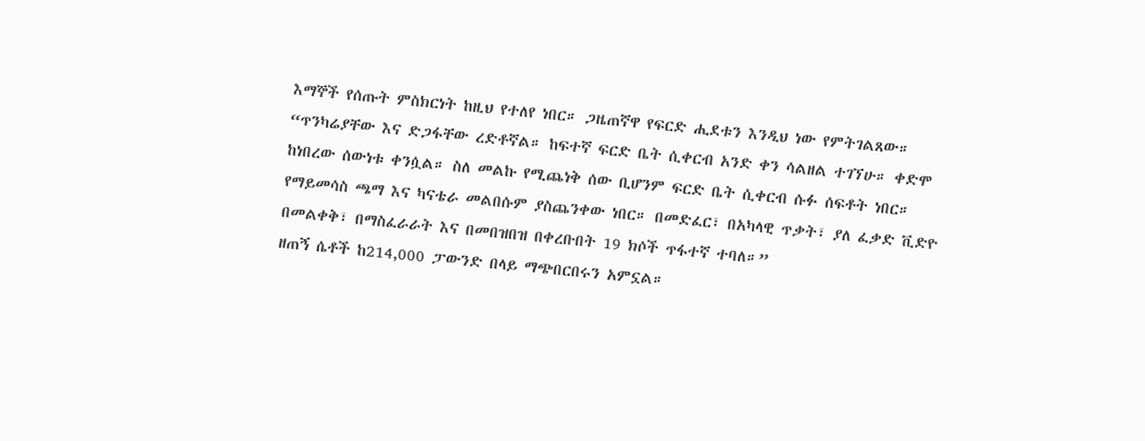እማኞች የሰጡት ምስክርነት ከዚህ የተለየ ነበር። ጋዜጠኛዋ የፍርድ ሒደቱን እንዲህ ነው የምትገልጸው።
“ጥንካሬያቸው እና ድጋፋቸው ረድቶኛል። ከፍተኛ ፍርድ ቤት ሲቀርብ አንድ ቀን ሳልዘል ተገኘሁ። ቀድሞ ከነበረው ሰውነቱ ቀንሷል። ስለ መልኩ የሚጨነቅ ሰው ቢሆንም ፍርድ ቤት ሲቀርብ ሱፉ ሰፍቶት ነበር። የማይመሳስ ጫማ እና ካናቴራ መልበሱም ያስጨንቀው ነበር። በመድፈር፣ በአካላዊ ጥቃት፣ ያለ ፈቃድ ቪድዮ በመልቀቅ፣ በማስፈራራት እና በመበዝበዝ በቀረቡበት 19 ክሶች ጥፋተኛ ተባለ።”
ዘጠኝ ሴቶች ከ214,000 ፓውንድ በላይ ማጭበርበሩን አምኗል።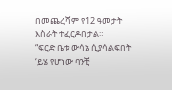በመጨረሻም የ12 ዓመታት እስራት ተፈርዶበታል።
“ፍርድ ቤቱ ውሳኔ ሲያሳልፍበት ‘ይሄ የሆነው ባንቺ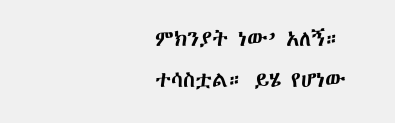ምክንያት ነው’ አለኝ። ተሳስቷል። ይሄ የሆነው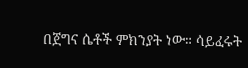በጀግና ሴቶች ምክንያት ነው። ሳይፈሩት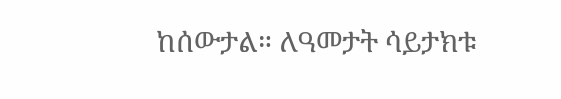ከሰውታል። ለዓመታት ሳይታክቱ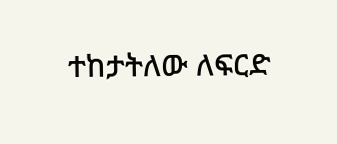ተከታትለው ለፍርድ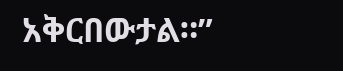አቅርበውታል።”